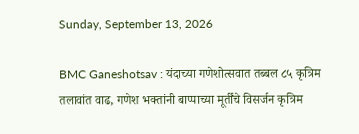Sunday, September 13, 2026

BMC Ganeshotsav : यंदाच्या गणेशोत्सवात तब्बल ८५ कृत्रिम तलावांत वाढ, गणेश भक्तांनी बाप्पाच्या मूर्तींचे विसर्जन कृत्रिम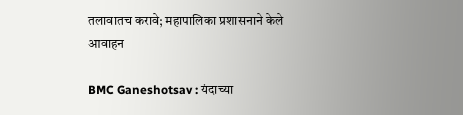तलावातच करावे; महापालिका प्रशासनाने केले आवाहन

BMC Ganeshotsav : यंदाच्या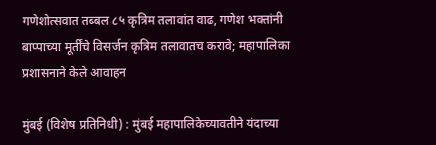गणेशोत्सवात तब्बल ८५ कृत्रिम तलावांत वाढ, गणेश भक्तांनी बाप्पाच्या मूर्तींचे विसर्जन कृत्रिम तलावातच करावे; महापालिका प्रशासनाने केले आवाहन

मुंबई (विशेष प्रतिनिधी) : मुंबई महापालिकेच्यावतीने यंदाच्या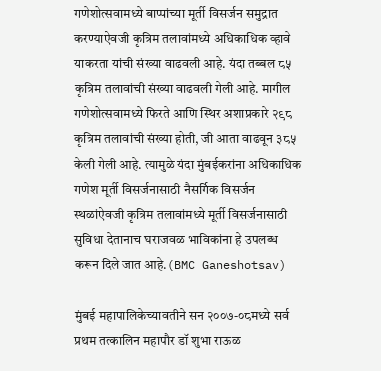गणेशोत्सवामध्ये बाप्पांच्या मूर्ती विसर्जन समुद्रात करण्याऐवजी कृत्रिम तलावांमध्ये अधिकाधिक व्हावे याकरता यांची संख्या वाढवली आहे. यंदा तब्बल ८५ कृत्रिम तलावांची संख्या वाढवली गेली आहे. मागील गणेशोत्सवामध्ये फिरते आणि स्थिर अशाप्रकारे २९८ कृत्रिम तलावांची संख्या होती, जी आता वाढवून ३८५ केली गेली आहे. त्यामुळे यंदा मुंबईकरांना अधिकाधिक गणेश मूर्ती विसर्जनासाठी नैसर्गिक विसर्जन स्थळांऐवजी कृत्रिम तलावांमध्ये मूर्ती विसर्जनासाठी सुविधा देतानाच घराजवळ भाविकांना हे उपलब्ध करून दिले जात आहे.(BMC Ganeshotsav)

मुंबई महापालिकेच्यावतीने सन २००७-०८मध्ये सर्व प्रथम तत्कालिन महापौर डॉ शुभा राऊळ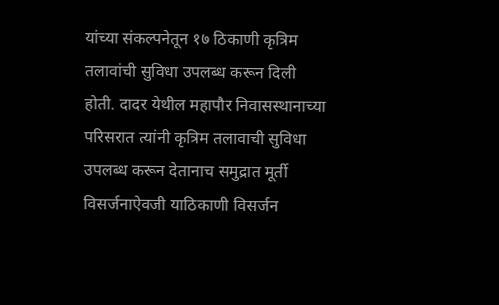यांच्या संकल्पनेतून १७ ठिकाणी कृत्रिम तलावांची सुविधा उपलब्ध करून दिली होती. दादर येथील महापौर निवासस्थानाच्या परिसरात त्यांनी कृत्रिम तलावाची सुविधा उपलब्ध करून देतानाच समुद्रात मूर्ती विसर्जनाऐवजी याठिकाणी विसर्जन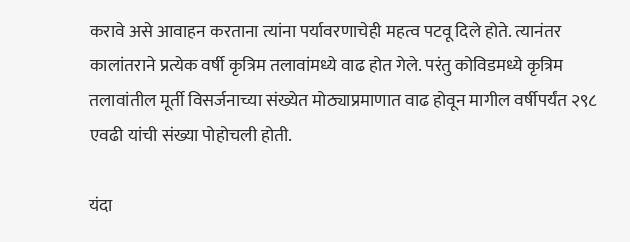करावे असे आवाहन करताना त्यांना पर्यावरणाचेही महत्व पटवू दिले होते. त्यानंतर कालांतराने प्रत्येक वर्षी कृत्रिम तलावांमध्ये वाढ होत गेले. परंतु कोविडमध्ये कृत्रिम तलावांतील मूर्ती विसर्जनाच्या संख्येत मोठ्याप्रमाणात वाढ होवून मागील वर्षीपर्यंत २९८ एवढी यांची संख्या पोहोचली होती.

यंदा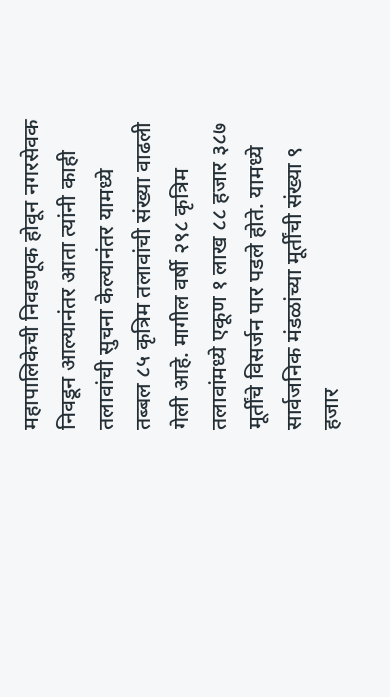महापालिकेची निवडणूक होवून नगरसेवक निवडून आल्यानंतर आता त्यांनी काही तलावांची सुचना केल्यानंतर यामध्ये तब्बल ८५ कृत्रिम तलावांची संख्या वाढली गेली आहे. मागील वर्षी २९८ कृत्रिम तलावांमध्ये एकूण १ लाख ८८ हजार ३८७ मूर्तींचे विसर्जन पार पडले होते. यामध्ये सार्वजनिक मंडळांच्या मूर्तींची संख्या ९ हजार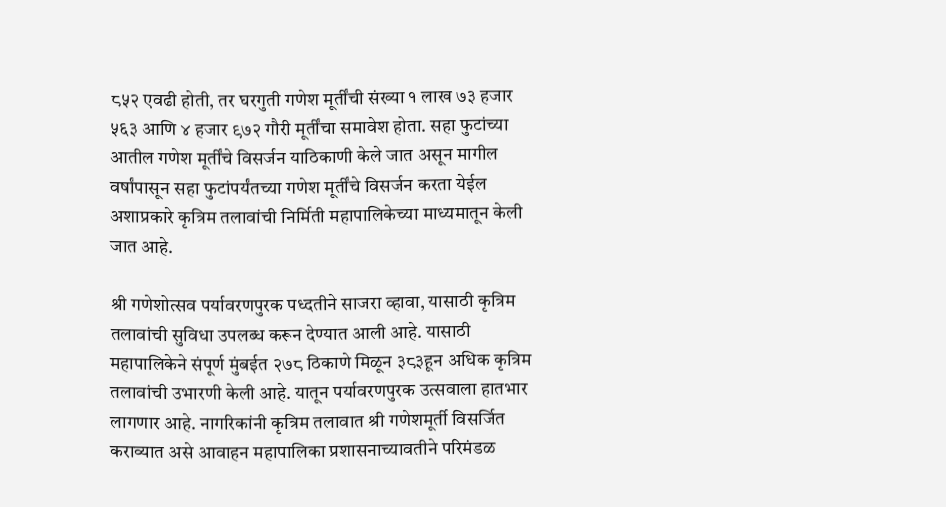८५२ एवढी होती, तर घरगुती गणेश मूर्तींची संख्या १ लाख ७३ हजार ५६३ आणि ४ हजार ९७२ गौरी मूर्तींचा समावेश होता. सहा फुटांच्या आतील गणेश मूर्तींचे विसर्जन याठिकाणी केले जात असून मागील वर्षांपासून सहा फुटांपर्यंतच्या गणेश मूर्तींचे विसर्जन करता येईल अशाप्रकारे कृत्रिम तलावांची निर्मिती महापालिकेच्या माध्यमातून केली जात आहे.

श्री गणेशोत्सव पर्यावरणपुरक पध्दतीने साजरा व्हावा, यासाठी कृत्रिम तलावांची सुविधा उपलब्ध करून देण्यात आली आहे. यासाठी महापालिकेने संपूर्ण मुंबईत २७८ ठिकाणे मिळून ३८३हून अधिक कृत्रिम तलावांची उभारणी केली आहे. यातून पर्यावरणपुरक उत्सवाला हातभार लागणार आहे. नागरिकांनी कृत्रिम तलावात श्री गणेशमूर्ती विसर्जित कराव्यात असे आवाहन महापालिका प्रशासनाच्यावतीने परिमंडळ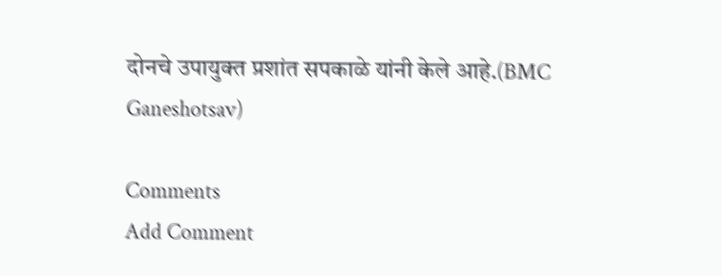दोनचे उपायुक्त प्रशांत सपकाळे यांनी केले आहे.(BMC Ganeshotsav)

Comments
Add Comment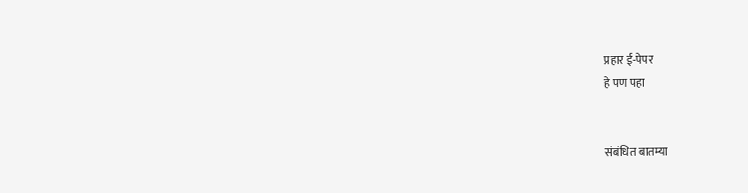प्रहार ई-पेपर
हे पण पहा


संबंधित बातम्या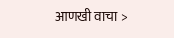आणखी वाचा >